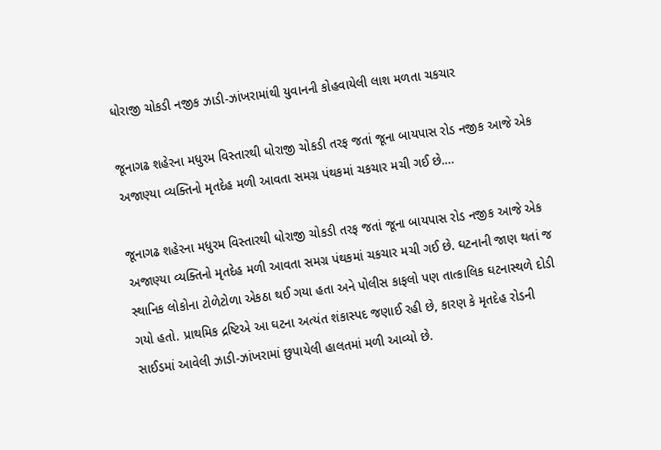ધોરાજી ચોકડી નજીક ઝાડી-ઝાંખરામાંથી યુવાનની કોહવાયેલી લાશ મળતા ચકચાર

જૂનાગઢ શહેરના મધુરમ વિસ્તારથી ધોરાજી ચોકડી તરફ જતાં જૂના બાયપાસ રોડ નજીક આજે એક અજાણ્યા વ્યક્તિનો મૃતદેહ મળી આવતા સમગ્ર પંથકમાં ચકચાર મચી ગઈ છે.…

જૂનાગઢ શહેરના મધુરમ વિસ્તારથી ધોરાજી ચોકડી તરફ જતાં જૂના બાયપાસ રોડ નજીક આજે એક અજાણ્યા વ્યક્તિનો મૃતદેહ મળી આવતા સમગ્ર પંથકમાં ચકચાર મચી ગઈ છે. ઘટનાની જાણ થતાં જ સ્થાનિક લોકોના ટોળેટોળા એકઠા થઈ ગયા હતા અને પોલીસ કાફલો પણ તાત્કાલિક ઘટનાસ્થળે દોડી ગયો હતો. પ્રાથમિક દ્રષ્ટિએ આ ઘટના અત્યંત શંકાસ્પદ જણાઈ રહી છે, કારણ કે મૃતદેહ રોડની સાઈડમાં આવેલી ઝાડી-ઝાંખરામાં છુપાયેલી હાલતમાં મળી આવ્યો છે.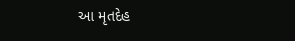આ મૃતદેહ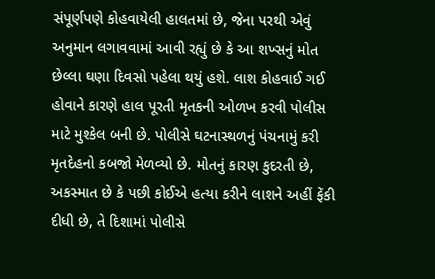સંપૂર્ણપણે કોહવાયેલી હાલતમાં છે, જેના પરથી એવું અનુમાન લગાવવામાં આવી રહ્યું છે કે આ શખ્સનું મોત છેલ્લા ઘણા દિવસો પહેલા થયું હશે. લાશ કોહવાઈ ગઈ હોવાને કારણે હાલ પૂરતી મૃતકની ઓળખ કરવી પોલીસ માટે મુશ્કેલ બની છે. પોલીસે ઘટનાસ્થળનું પંચનામું કરી મૃતદેહનો કબજો મેળવ્યો છે. મોતનું કારણ કુદરતી છે, અકસ્માત છે કે પછી કોઈએ હત્યા કરીને લાશને અહીં ફેંકી દીધી છે, તે દિશામાં પોલીસે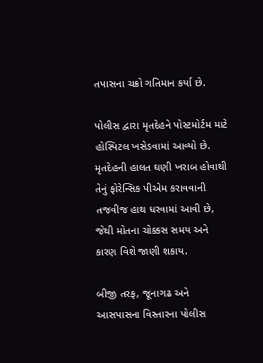તપાસના ચક્રો ગતિમાન કર્યા છે.

પોલીસ દ્વારા મૃતદેહને પોસ્ટમોર્ટમ માટે હોસ્પિટલ ખસેડવામાં આવ્યો છે. મૃતદેહની હાલત ઘણી ખરાબ હોવાથી તેનું ફોરેન્સિક પીએમ કરાવવાની તજવીજ હાથ ધરવામાં આવી છે, જેથી મોતના ચોક્કસ સમય અને કારણ વિશે જાણી શકાય.

બીજી તરફ, જૂનાગઢ અને આસપાસના વિસ્તારના પોલીસ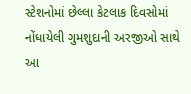સ્ટેશનોમાં છેલ્લા કેટલાક દિવસોમાં નોંધાયેલી ગુમશુદાની અરજીઓ સાથે આ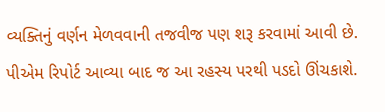વ્યક્તિનું વર્ણન મેળવવાની તજવીજ પણ શરૂ કરવામાં આવી છે. પીએમ રિપોર્ટ આવ્યા બાદ જ આ રહસ્ય પરથી પડદો ઊંચકાશે.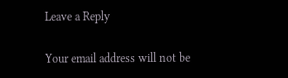Leave a Reply

Your email address will not be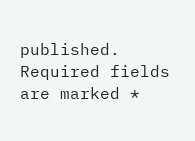published. Required fields are marked *